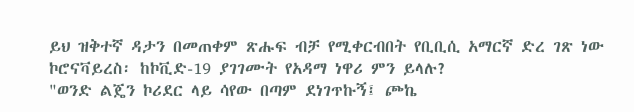ይህ ዝቅተኛ ዳታን በመጠቀም ጽሑፍ ብቻ የሚቀርብበት የቢቢሲ አማርኛ ድረ ገጽ ነው
ኮሮናቫይረስ፡ ከኮቪድ-19 ያገገሙት የአዳማ ነዋሪ ምን ይላሉ?
"ወንድ ልጄን ኮሪደር ላይ ሳየው በጣም ደነገጥኩኝ፤ ጮኬ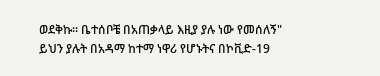ወደቅኩ። ቤተሰቦቼ በአጠቃላይ እዚያ ያሉ ነው የመሰለኝ" ይህን ያሉት በአዳማ ከተማ ነዋሪ የሆኑትና በኮቪድ-19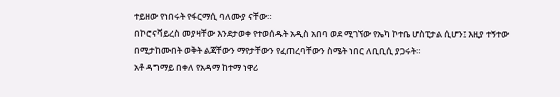ተይዘው የነበሩት የፋርማሲ ባለሙያ ናቸው።
በኮሮናቫይረስ መያዛቸው እንደታወቀ የተወሰዱት አዲስ አበባ ወደ ሚገኘው የኤካ ኮተቤ ሆስፒታል ሲሆን፤ እዚያ ተኝተው በሚታከሙበት ወቅት ልጃቸውን ማየታቸውን የፈጠረባቸውን ስሜት ነበር ለቢቢሲ ያጋሩት።
አቶ ዳግማይ በቀለ የአዳማ ከተማ ነዋሪ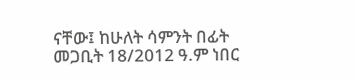ናቸው፤ ከሁለት ሳምንት በፊት መጋቢት 18/2012 ዓ.ም ነበር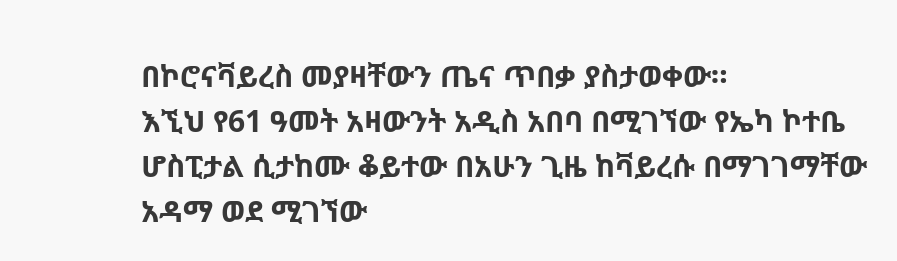በኮሮናቫይረስ መያዛቸውን ጤና ጥበቃ ያስታወቀው።
እኚህ የ61 ዓመት አዛውንት አዲስ አበባ በሚገኘው የኤካ ኮተቤ ሆስፒታል ሲታከሙ ቆይተው በአሁን ጊዜ ከቫይረሱ በማገገማቸው አዳማ ወደ ሚገኘው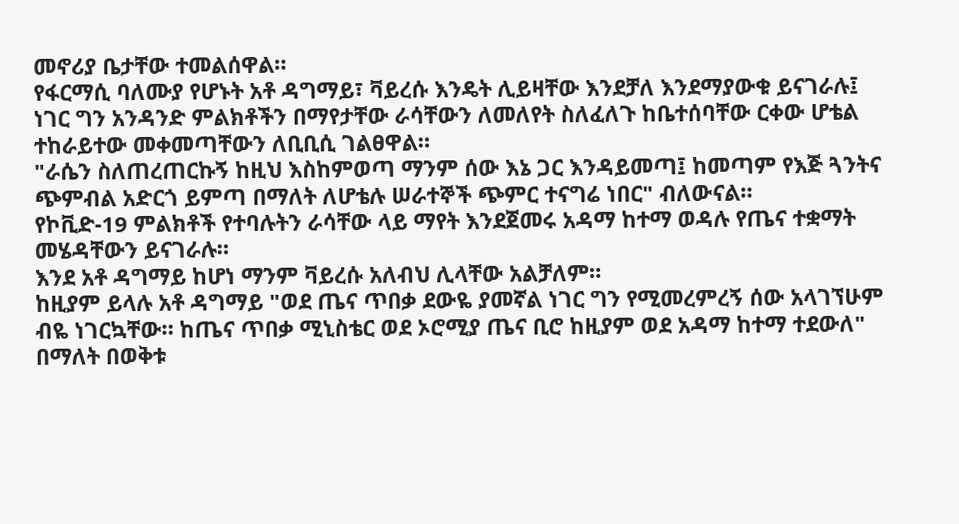መኖሪያ ቤታቸው ተመልሰዋል።
የፋርማሲ ባለሙያ የሆኑት አቶ ዳግማይ፣ ቫይረሱ እንዴት ሊይዛቸው እንደቻለ እንደማያውቁ ይናገራሉ፤ ነገር ግን አንዳንድ ምልክቶችን በማየታቸው ራሳቸውን ለመለየት ስለፈለጉ ከቤተሰባቸው ርቀው ሆቴል ተከራይተው መቀመጣቸውን ለቢቢሲ ገልፀዋል።
"ራሴን ስለጠረጠርኩኝ ከዚህ እስከምወጣ ማንም ሰው እኔ ጋር እንዳይመጣ፤ ከመጣም የእጅ ጓንትና ጭምብል አድርጎ ይምጣ በማለት ለሆቴሉ ሠራተኞች ጭምር ተናግሬ ነበር" ብለውናል።
የኮቪድ-19 ምልክቶች የተባሉትን ራሳቸው ላይ ማየት እንደጀመሩ አዳማ ከተማ ወዳሉ የጤና ተቋማት መሄዳቸውን ይናገራሉ።
እንደ አቶ ዳግማይ ከሆነ ማንም ቫይረሱ አለብህ ሊላቸው አልቻለም።
ከዚያም ይላሉ አቶ ዳግማይ "ወደ ጤና ጥበቃ ደውዬ ያመኛል ነገር ግን የሚመረምረኝ ሰው አላገኘሁም ብዬ ነገርኳቸው። ከጤና ጥበቃ ሚኒስቴር ወደ ኦሮሚያ ጤና ቢሮ ከዚያም ወደ አዳማ ከተማ ተደውለ" በማለት በወቅቱ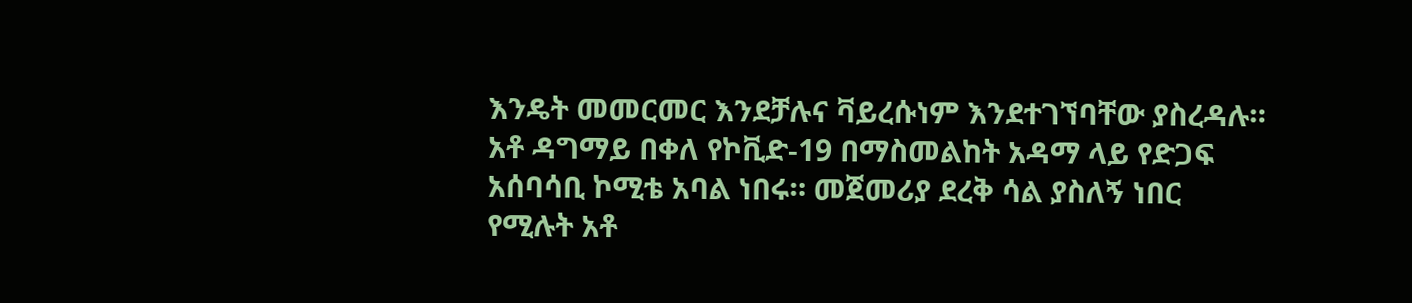እንዴት መመርመር እንደቻሉና ቫይረሱነም እንደተገኘባቸው ያስረዳሉ።
አቶ ዳግማይ በቀለ የኮቪድ-19 በማስመልከት አዳማ ላይ የድጋፍ አሰባሳቢ ኮሚቴ አባል ነበሩ። መጀመሪያ ደረቅ ሳል ያስለኝ ነበር የሚሉት አቶ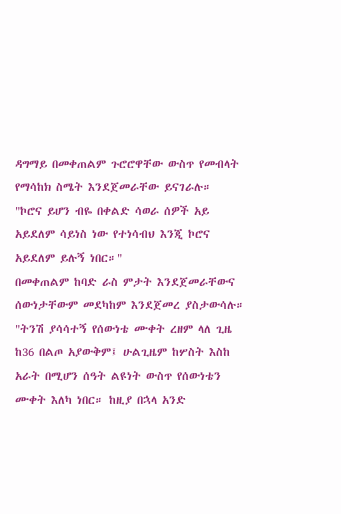ዳግማይ በመቀጠልም ጉሮሮዋቸው ውስጥ የመብላት የማሳከክ ስሜት እንደጀመራቸው ይናገራሉ።
"ኮሮና ይሆን ብዬ በቀልድ ሳወራ ሰዎች አይ አይደለም ሳይነስ ነው የተነሳብህ እንጂ ኮሮና አይደለም ይሉኝ ነበር።"
በመቀጠልም ከባድ ራስ ምታት እንደጀመራቸውና ሰውነታቸውም መደካከም እንደጀመረ ያስታውሳሉ።
"ትንሽ ያሳሳተኝ የሰውነቴ ሙቀት ረዘም ላለ ጊዜ ከ36 በልጦ አያውቅም፤ ሁልጊዜም ከሦስት እስከ አራት በሚሆን ሰዓት ልዩነት ውስጥ የሰውነቴን ሙቀት እለካ ነበር። ከዚያ በኋላ አንድ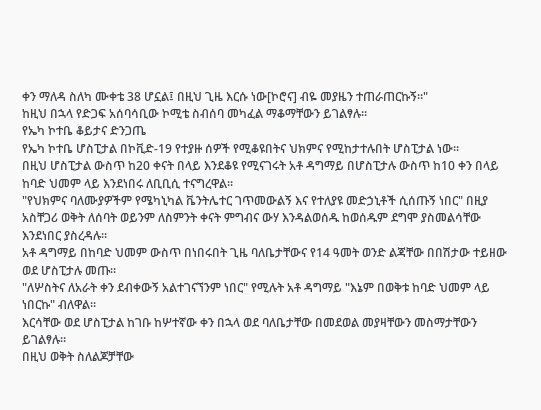ቀን ማለዳ ስለካ ሙቀቴ 38 ሆኗል፤ በዚህ ጊዜ እርሱ ነው[ኮሮና] ብዬ መያዜን ተጠራጠርኩኝ።"
ከዚህ በኋላ የድጋፍ አሰባሳቢው ኮሚቴ ስብሰባ መካፈል ማቆማቸውን ይገልፃሉ።
የኤካ ኮተቤ ቆይታና ድንጋጤ
የኤካ ኮተቤ ሆስፒታል በኮቪድ-19 የተያዙ ሰዎች የሚቆዩበትና ህክምና የሚከታተሉበት ሆስፒታል ነው።
በዚህ ሆስፒታል ውስጥ ከ20 ቀናት በላይ እንደቆዩ የሚናገሩት አቶ ዳግማይ በሆስፒታሉ ውስጥ ከ10 ቀን በላይ ከባድ ህመም ላይ እንደነበሩ ለቢቢሲ ተናግረዋል።
"የህክምና ባለሙያዎችም የሜካኒካል ቬንትሌተር ገጥመውልኝ እና የተለያዩ መድኃኒቶች ሲሰጡኝ ነበር" በዚያ አስቸጋሪ ወቅት ለሰባት ወይንም ለስምንት ቀናት ምግብና ውሃ እንዳልወሰዱ ከወሰዱም ደግሞ ያስመልሳቸው እንደነበር ያስረዳሉ።
አቶ ዳግማይ በከባድ ህመም ውስጥ በነበሩበት ጊዜ ባለቤታቸውና የ14 ዓመት ወንድ ልጃቸው በበሽታው ተይዘው ወደ ሆስፒታሉ መጡ።
"ለሦስትና ለአራት ቀን ደብቀውኝ አልተገናኘንም ነበር" የሚሉት አቶ ዳግማይ "እኔም በወቅቱ ከባድ ህመም ላይ ነበርኩ" ብለዋል።
እርሳቸው ወደ ሆስፒታል ከገቡ ከሦተኛው ቀን በኋላ ወደ ባለቤታቸው በመደወል መያዛቸውን መስማታቸውን ይገልፃሉ።
በዚህ ወቅት ስለልጆቻቸው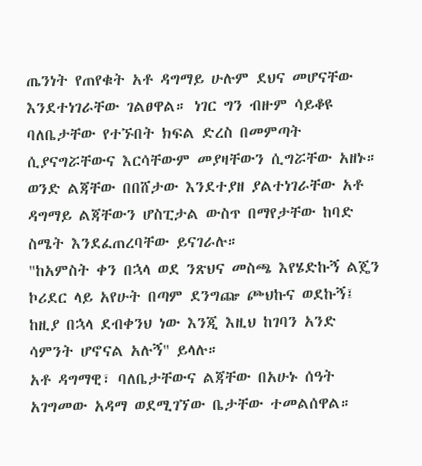ጤንነት የጠየቁት አቶ ዳግማይ ሁሉም ደህና መሆናቸው እንደተነገራቸው ገልፀዋል። ነገር ግን ብዙም ሳይቆዩ ባለቤታቸው የተኙበት ክፍል ድረስ በመምጣት ሲያናግሯቸውና እርሳቸውም መያዛቸውን ሲግሯቸው አዘኑ።
ወንድ ልጃቸው በበሸታው እንደተያዘ ያልተነገራቸው አቶ ዳግማይ ልጃቸውን ሆስፒታል ውስጥ በማየታቸው ከባድ ስሜት እንደፈጠረባቸው ይናገራሉ።
"ከአምስት ቀን በኋላ ወደ ንጽህና መስጫ እየሄድኩኝ ልጄን ኮሪደር ላይ አየሁት በጣም ደንግጬ ጮህኩና ወደኩኝ፤ ከዚያ በኋላ ደብቀንህ ነው እንጂ እዚህ ከገባን አንድ ሳምንት ሆኖናል አሉኝ" ይላሉ።
አቶ ዳግማዊ፣ ባለቤታቸውና ልጃቸው በአሁኑ ሰዓት አገግመው አዳማ ወደሚገኘው ቤታቸው ተመልሰዋል።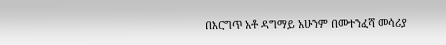በእርግጥ አቶ ዳግማይ አሁንም በመተንፈሻ መሳሪያ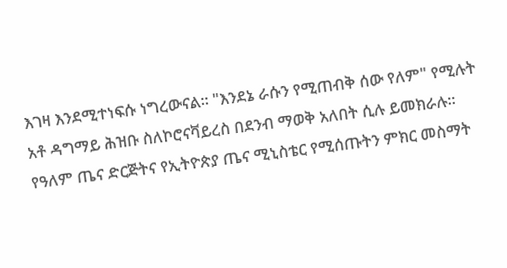እገዛ እንደሚተነፍሱ ነግረውናል። "እንደኔ ራሱን የሚጠብቅ ሰው የለም" የሚሉት አቶ ዳግማይ ሕዝቡ ስለኮሮናቫይረስ በደንብ ማወቅ አለበት ሲሉ ይመክራሉ።
የዓለም ጤና ድርጅትና የኢትዮጵያ ጤና ሚኒስቴር የሚሰጡትን ምክር መስማት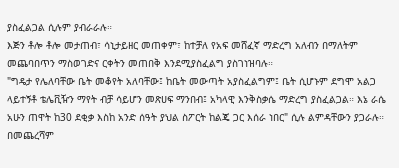ያስፈልጋል ሲሉም ያብራራሉ።
እጅን ቶሎ ቶሎ መታጠብ፣ ሳኒታይዘር መጠቀም፣ ከተቻለ የአፍ መሸፈኛ ማድረግ አለብን በማለትም መጨባበጥን ማስወገድና ርቀትን መጠበቅ እንደሚያስፈልግ ያስገነዝባሉ።
"ግዴታ የሌለባቸው ቤት መቆየት አለባቸው፤ ከቤት መውጣት አያስፈልግም፤ ቤት ሲሆኑም ደግሞ አልጋ ላይተኝቶ ቴሌቪዥን ማየት ብቻ ሳይሆን መጽሀፍ ማንበብ፤ አካላዊ እንቅስቃሴ ማድረግ ያስፈልጋል። እኔ ራሴ አሁን ጠዋት ከ30 ደቂቃ እስከ አንድ ሰዓት ያህል ስፖርት ከልጄ ጋር እሰራ ነበር" ሲሉ ልምዳቸውን ያጋራሉ።
በመጨረሻም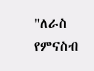"ለራስ የምናስብ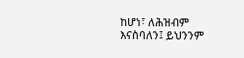ከሆነ፣ ለሕዝብም እናስባለን፤ ይህንንም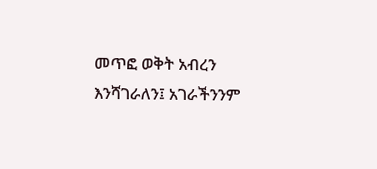መጥፎ ወቅት አብረን እንሻገራለን፤ አገራችንንም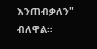እንጠብቃለን" ብለዋል።